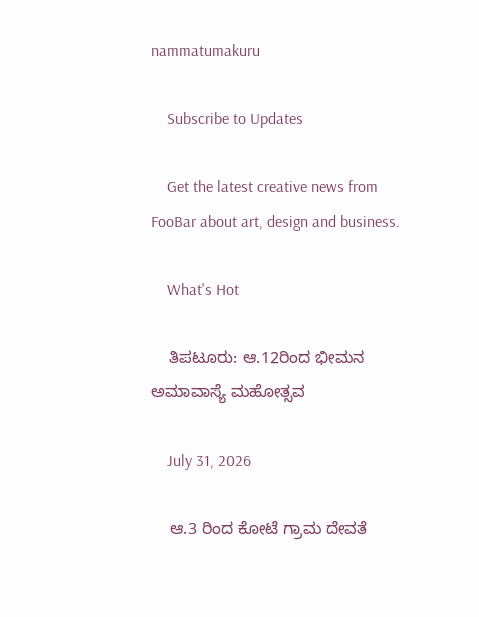nammatumakuru

    Subscribe to Updates

    Get the latest creative news from FooBar about art, design and business.

    What's Hot

    ತಿಪಟೂರು: ಆ.12ರಿಂದ ಭೀಮನ ಅಮಾವಾಸ್ಯೆ ಮಹೋತ್ಸವ

    July 31, 2026

    ಆ.3 ರಿಂದ ಕೋಟೆ ಗ್ರಾಮ ದೇವತೆ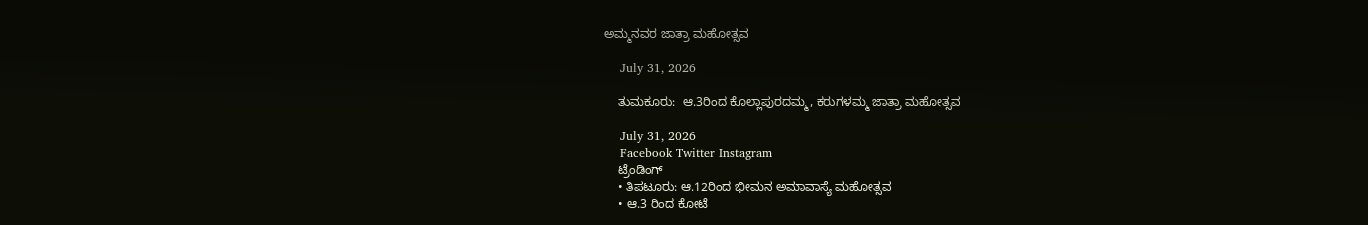ಅಮ್ಮನವರ ಜಾತ್ರಾ ಮಹೋತ್ಸವ

    July 31, 2026

    ತುಮಕೂರು:  ಆ.3ರಿಂದ ಕೊಲ್ಲಾಪುರದಮ್ಮ, ಕರುಗಳಮ್ಮ ಜಾತ್ರಾ ಮಹೋತ್ಸವ

    July 31, 2026
    Facebook Twitter Instagram
    ಟ್ರೆಂಡಿಂಗ್
    • ತಿಪಟೂರು: ಆ.12ರಿಂದ ಭೀಮನ ಅಮಾವಾಸ್ಯೆ ಮಹೋತ್ಸವ
    • ಆ.3 ರಿಂದ ಕೋಟೆ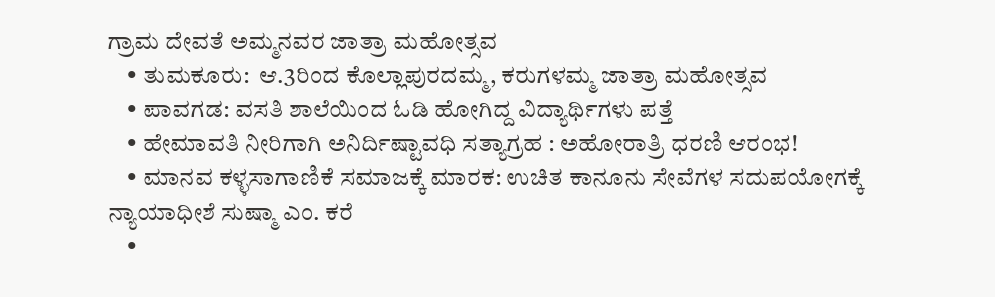ಗ್ರಾಮ ದೇವತೆ ಅಮ್ಮನವರ ಜಾತ್ರಾ ಮಹೋತ್ಸವ
    • ತುಮಕೂರು:  ಆ.3ರಿಂದ ಕೊಲ್ಲಾಪುರದಮ್ಮ, ಕರುಗಳಮ್ಮ ಜಾತ್ರಾ ಮಹೋತ್ಸವ
    • ಪಾವಗಡ: ವಸತಿ ಶಾಲೆಯಿಂದ ಓಡಿ ಹೋಗಿದ್ದ ವಿದ್ಯಾರ್ಥಿಗಳು ಪತ್ತೆ
    • ಹೇಮಾವತಿ ನೀರಿಗಾಗಿ ಅನಿರ್ದಿಷ್ಟಾವಧಿ ಸತ್ಯಾಗ್ರಹ : ಅಹೋರಾತ್ರಿ ಧರಣಿ ಆರಂಭ!
    • ಮಾನವ ಕಳ್ಳಸಾಗಾಣಿಕೆ ಸಮಾಜಕ್ಕೆ ಮಾರಕ: ಉಚಿತ ಕಾನೂನು ಸೇವೆಗಳ ಸದುಪಯೋಗಕ್ಕೆ ನ್ಯಾಯಾಧೀಶೆ ಸುಷ್ಮಾ ಎಂ. ಕರೆ
    •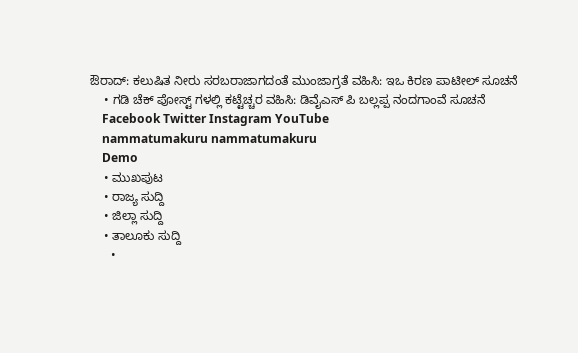ಔರಾದ್: ಕಲುಷಿತ ನೀರು ಸರಬರಾಜಾಗದಂತೆ ಮುಂಜಾಗ್ರತೆ ವಹಿಸಿ: ಇಒ ಕಿರಣ ಪಾಟೀಲ್ ಸೂಚನೆ
    • ಗಡಿ ಚೆಕ್‌ ಪೋಸ್ಟ್‌ ಗಳಲ್ಲಿ ಕಟ್ಟೆಚ್ಚರ ವಹಿಸಿ: ಡಿವೈಎಸ್‌ ಪಿ ಬಲ್ಲಪ್ಪ ನಂದಗಾಂವೆ ಸೂಚನೆ
    Facebook Twitter Instagram YouTube
    nammatumakuru nammatumakuru
    Demo
    • ಮುಖಪುಟ
    • ರಾಜ್ಯ ಸುದ್ದಿ
    • ಜಿಲ್ಲಾ ಸುದ್ದಿ
    • ತಾಲೂಕು ಸುದ್ದಿ
      •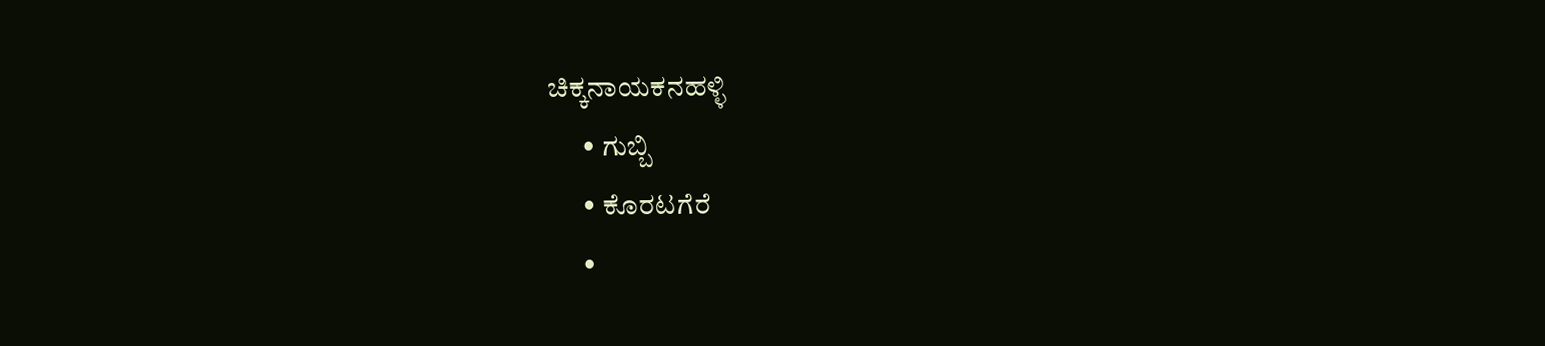ಚಿಕ್ಕನಾಯಕನಹಳ್ಳಿ
      • ಗುಬ್ಬಿ
      • ಕೊರಟಗೆರೆ
      •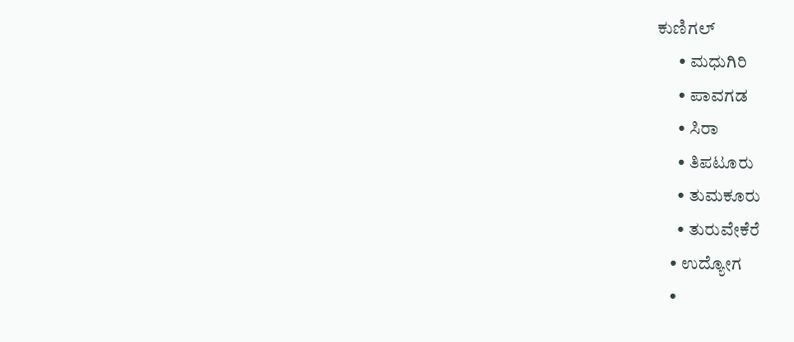ಕುಣಿಗಲ್
      • ಮಧುಗಿರಿ
      • ಪಾವಗಡ
      • ಸಿರಾ
      • ತಿಪಟೂರು
      • ತುಮಕೂರು
      • ತುರುವೇಕೆರೆ
    • ಉದ್ಯೋಗ
    •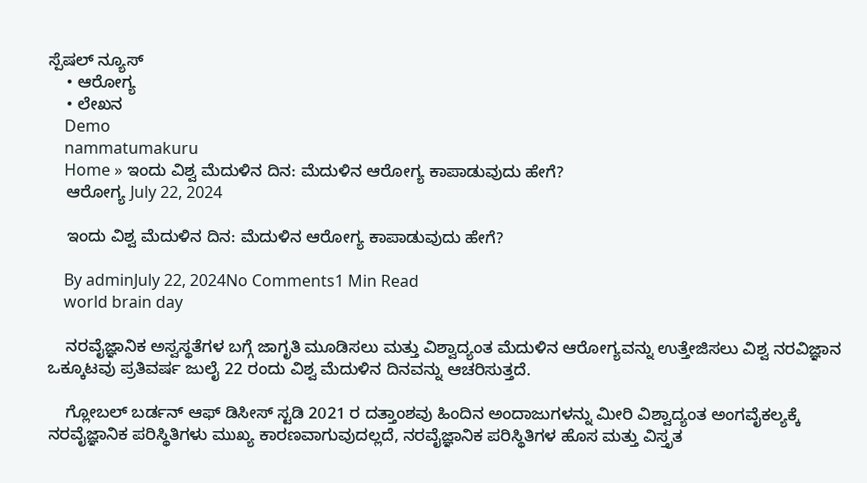ಸ್ಪೆಷಲ್ ನ್ಯೂಸ್
    • ಆರೋಗ್ಯ
    • ಲೇಖನ
    Demo
    nammatumakuru
    Home » ಇಂದು ವಿಶ್ವ ಮೆದುಳಿನ ದಿನ: ಮೆದುಳಿನ ಆರೋಗ್ಯ ಕಾಪಾಡುವುದು ಹೇಗೆ?
    ಆರೋಗ್ಯ July 22, 2024

    ಇಂದು ವಿಶ್ವ ಮೆದುಳಿನ ದಿನ: ಮೆದುಳಿನ ಆರೋಗ್ಯ ಕಾಪಾಡುವುದು ಹೇಗೆ?

    By adminJuly 22, 2024No Comments1 Min Read
    world brain day

    ನರವೈಜ್ಞಾನಿಕ ಅಸ್ವಸ್ಥತೆಗಳ ಬಗ್ಗೆ ಜಾಗೃತಿ ಮೂಡಿಸಲು ಮತ್ತು ವಿಶ್ವಾದ್ಯಂತ ಮೆದುಳಿನ ಆರೋಗ್ಯವನ್ನು ಉತ್ತೇಜಿಸಲು ವಿಶ್ವ ನರವಿಜ್ಞಾನ ಒಕ್ಕೂಟವು ಪ್ರತಿವರ್ಷ ಜುಲೈ 22 ರಂದು ವಿಶ್ವ ಮೆದುಳಿನ ದಿನವನ್ನು ಆಚರಿಸುತ್ತದೆ.

    ಗ್ಲೋಬಲ್ ಬರ್ಡನ್ ಆಫ್ ಡಿಸೀಸ್ ಸ್ಟಡಿ 2021 ರ ದತ್ತಾಂಶವು ಹಿಂದಿನ ಅಂದಾಜುಗಳನ್ನು ಮೀರಿ ವಿಶ್ವಾದ್ಯಂತ ಅಂಗವೈಕಲ್ಯಕ್ಕೆ ನರವೈಜ್ಞಾನಿಕ ಪರಿಸ್ಥಿತಿಗಳು ಮುಖ್ಯ ಕಾರಣವಾಗುವುದಲ್ಲದೆ, ನರವೈಜ್ಞಾನಿಕ ಪರಿಸ್ಥಿತಿಗಳ ಹೊಸ ಮತ್ತು ವಿಸ್ತೃತ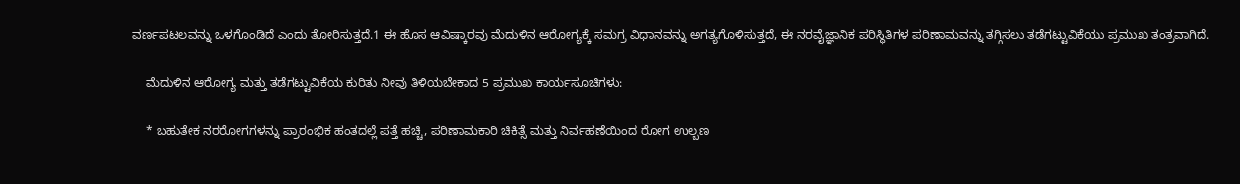ವರ್ಣಪಟಲವನ್ನು ಒಳಗೊಂಡಿದೆ ಎಂದು ತೋರಿಸುತ್ತದೆ.1 ಈ ಹೊಸ ಆವಿಷ್ಕಾರವು ಮೆದುಳಿನ ಆರೋಗ್ಯಕ್ಕೆ ಸಮಗ್ರ ವಿಧಾನವನ್ನು ಅಗತ್ಯಗೊಳಿಸುತ್ತದೆ, ಈ ನರವೈಜ್ಞಾನಿಕ ಪರಿಸ್ಥಿತಿಗಳ ಪರಿಣಾಮವನ್ನು ತಗ್ಗಿಸಲು ತಡೆಗಟ್ಟುವಿಕೆಯು ಪ್ರಮುಖ ತಂತ್ರವಾಗಿದೆ.

    ಮೆದುಳಿನ ಆರೋಗ್ಯ ಮತ್ತು ತಡೆಗಟ್ಟುವಿಕೆಯ ಕುರಿತು ನೀವು ತಿಳಿಯಬೇಕಾದ 5 ಪ್ರಮುಖ ಕಾರ್ಯಸೂಚಿಗಳು:

    * ಬಹುತೇಕ ನರರೋಗಗಳನ್ನು ಪ್ರಾರಂಭಿಕ ಹಂತದಲ್ಲೆ ಪತ್ತೆ ಹಚ್ಚಿ, ಪರಿಣಾಮಕಾರಿ ಚಿಕಿತ್ಸೆ ಮತ್ತು ನಿರ್ವಹಣೆಯಿಂದ ರೋಗ ಉಲ್ಬಣ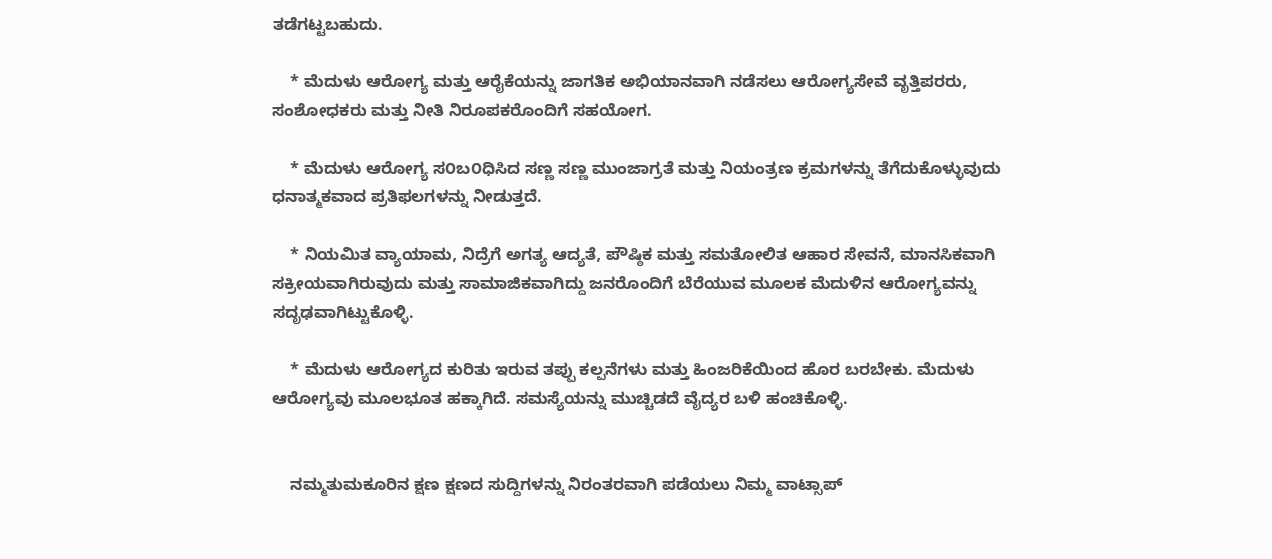ತಡೆಗಟ್ಟಬಹುದು.

    * ಮೆದುಳು ಆರೋಗ್ಯ ಮತ್ತು ಆರೈಕೆಯನ್ನು ಜಾಗತಿಕ ಅಭಿಯಾನವಾಗಿ ನಡೆಸಲು ಆರೋಗ್ಯಸೇವೆ ವೃತ್ತಿಪರರು, ಸಂಶೋಧಕರು ಮತ್ತು ನೀತಿ ನಿರೂಪಕರೊಂದಿಗೆ ಸಹಯೋಗ.

    * ಮೆದುಳು ಆರೋಗ್ಯ ಸ೦ಬ೦ಧಿಸಿದ ಸಣ್ಣ ಸಣ್ಣ ಮುಂಜಾಗ್ರತೆ ಮತ್ತು ನಿಯಂತ್ರಣ ಕ್ರಮಗಳನ್ನು ತೆಗೆದುಕೊಳ್ಳುವುದು ಧನಾತ್ಮಕವಾದ ಪ್ರತಿಫಲಗಳನ್ನು ನೀಡುತ್ತದೆ.

    * ನಿಯಮಿತ ವ್ಯಾಯಾಮ, ನಿದ್ರೆಗೆ ಅಗತ್ಯ ಆದ್ಯತೆ, ಪೌಷ್ಠಿಕ ಮತ್ತು ಸಮತೋಲಿತ ಆಹಾರ ಸೇವನೆ, ಮಾನಸಿಕವಾಗಿ ಸಕ್ರೀಯವಾಗಿರುವುದು ಮತ್ತು ಸಾಮಾಜಿಕವಾಗಿದ್ದು ಜನರೊಂದಿಗೆ ಬೆರೆಯುವ ಮೂಲಕ ಮೆದುಳಿನ ಆರೋಗ್ಯವನ್ನು ಸದೃಢವಾಗಿಟ್ಟುಕೊಳ್ಳಿ.

    * ಮೆದುಳು ಆರೋಗ್ಯದ ಕುರಿತು ಇರುವ ತಪ್ಪು ಕಲ್ಪನೆಗಳು ಮತ್ತು ಹಿಂಜರಿಕೆಯಿಂದ ಹೊರ ಬರಬೇಕು. ಮೆದುಳು ಆರೋಗ್ಯವು ಮೂಲಭೂತ ಹಕ್ಕಾಗಿದೆ. ಸಮಸ್ಯೆಯನ್ನು ಮುಚ್ಚಿಡದೆ ವೈದ್ಯರ ಬಳಿ ಹಂಚಿಕೊಳ್ಳಿ.


    ನಮ್ಮತುಮಕೂರಿನ ಕ್ಷಣ ಕ್ಷಣದ ಸುದ್ದಿಗಳನ್ನು ನಿರಂತರವಾಗಿ ಪಡೆಯಲು ನಿಮ್ಮ ವಾಟ್ಸಾಪ್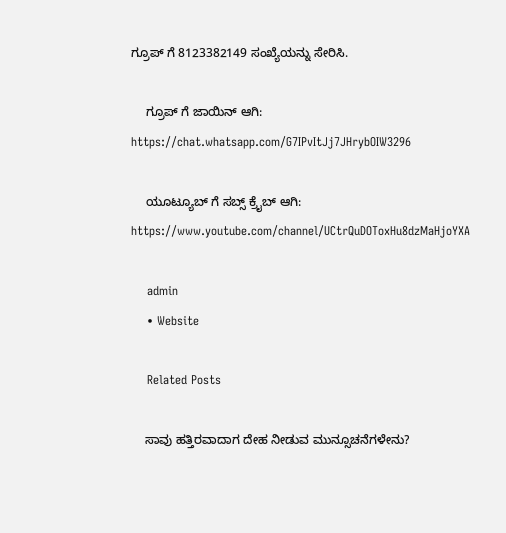ಗ್ರೂಪ್ ಗೆ 8123382149 ಸಂಖ್ಯೆಯನ್ನು ಸೇರಿಸಿ.

    ಗ್ರೂಪ್ ಗೆ ಜಾಯಿನ್ ಆಗಿ: https://chat.whatsapp.com/G7IPvItJj7JHrybOIW3296

    ಯೂಟ್ಯೂಬ್ ಗೆ ಸಬ್ಸ್ ಕ್ರೈಬ್ ಆಗಿ: https://www.youtube.com/channel/UCtrQuDOToxHu8dzMaHjoYXA

    admin
    • Website

    Related Posts

    ಸಾವು ಹತ್ತಿರವಾದಾಗ ದೇಹ ನೀಡುವ ಮುನ್ಸೂಚನೆಗಳೇನು?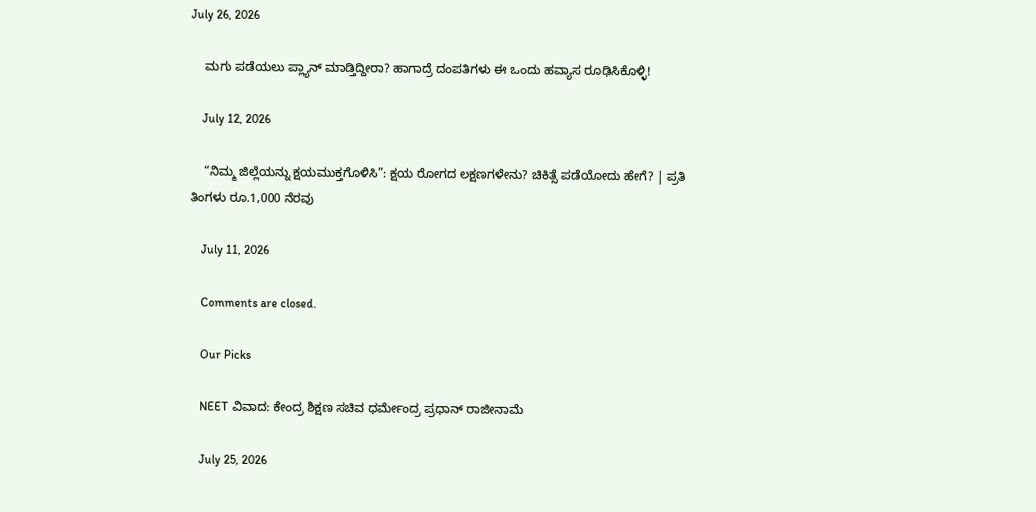July 26, 2026

    ಮಗು ಪಡೆಯಲು ಪ್ಲ್ಯಾನ್ ಮಾಡ್ತಿದ್ದೀರಾ? ಹಾಗಾದ್ರೆ ದಂಪತಿಗಳು ಈ ಒಂದು ಹವ್ಯಾಸ ರೂಢಿಸಿಕೊಳ್ಳಿ!

    July 12, 2026

    “ನಿಮ್ಮ ಜಿಲ್ಲೆಯನ್ನು ಕ್ಷಯಮುಕ್ತಗೊಳಿಸಿ”: ಕ್ಷಯ ರೋಗದ ಲಕ್ಷಣಗಳೇನು? ಚಿಕಿತ್ಸೆ ಪಡೆಯೋದು ಹೇಗೆ? | ಪ್ರತಿ ತಿಂಗಳು ರೂ.1,000 ನೆರವು

    July 11, 2026

    Comments are closed.

    Our Picks

    NEET ವಿವಾದ: ಕೇಂದ್ರ ಶಿಕ್ಷಣ ಸಚಿವ ಧರ್ಮೇಂದ್ರ ಪ್ರಧಾನ್ ರಾಜೀನಾಮೆ

    July 25, 2026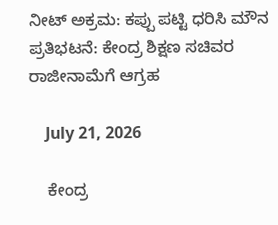ನೀಟ್ ಅಕ್ರಮ: ಕಪ್ಪು ಪಟ್ಟಿ ಧರಿಸಿ ಮೌನ ಪ್ರತಿಭಟನೆ: ಕೇಂದ್ರ ಶಿಕ್ಷಣ ಸಚಿವರ ರಾಜೀನಾಮೆಗೆ ಆಗ್ರಹ

    July 21, 2026

    ಕೇಂದ್ರ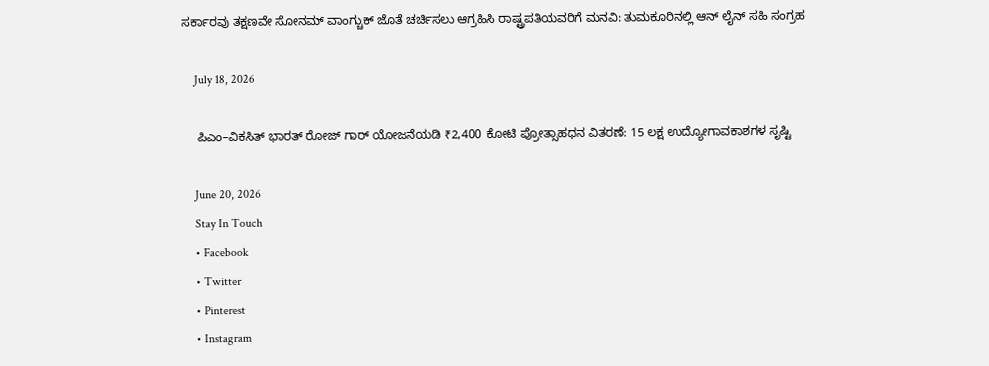ಸರ್ಕಾರವು ತಕ್ಷಣವೇ ಸೋನಮ್ ವಾಂಗ್ಚುಕ್ ಜೊತೆ ಚರ್ಚಿಸಲು ಆಗ್ರಹಿಸಿ ರಾಷ್ಟ್ರಪತಿಯವರಿಗೆ ಮನವಿ: ತುಮಕೂರಿನಲ್ಲಿ ಆನ್‌ ಲೈನ್ ಸಹಿ ಸಂಗ್ರಹ

    July 18, 2026

    ಪಿಎಂ–ವಿಕಸಿತ್ ಭಾರತ್ ರೋಜ್‌ ಗಾರ್ ಯೋಜನೆಯಡಿ ₹2,400 ಕೋಟಿ ಪ್ರೋತ್ಸಾಹಧನ ವಿತರಣೆ: 15 ಲಕ್ಷ ಉದ್ಯೋಗಾವಕಾಶಗಳ ಸೃಷ್ಟಿ

    June 20, 2026
    Stay In Touch
    • Facebook
    • Twitter
    • Pinterest
    • Instagram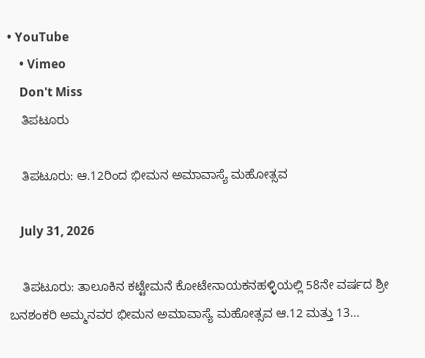• YouTube
    • Vimeo
    Don't Miss
    ತಿಪಟೂರು

    ತಿಪಟೂರು: ಆ.12ರಿಂದ ಭೀಮನ ಅಮಾವಾಸ್ಯೆ ಮಹೋತ್ಸವ

    July 31, 2026

    ತಿಪಟೂರು: ತಾಲೂಕಿನ ಕಟ್ಟೇಮನೆ ಕೋಟೇನಾಯಕನಹಳ್ಳಿಯಲ್ಲಿ 58ನೇ ವರ್ಷದ ಶ್ರೀ ಬನಶಂಕರಿ ಅಮ್ಮನವರ ಭೀಮನ ಅಮಾವಾಸ್ಯೆ ಮಹೋತ್ಸವ ಆ.12 ಮತ್ತು 13…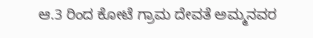ಆ.3 ರಿಂದ ಕೋಟೆ ಗ್ರಾಮ ದೇವತೆ ಅಮ್ಮನವರ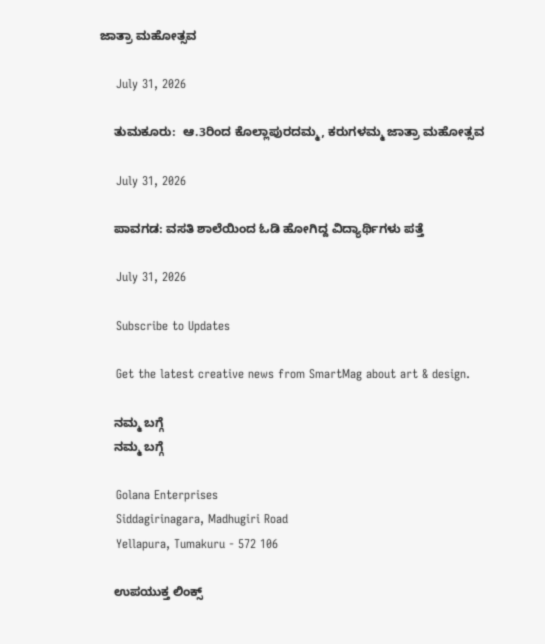ಜಾತ್ರಾ ಮಹೋತ್ಸವ

    July 31, 2026

    ತುಮಕೂರು:  ಆ.3ರಿಂದ ಕೊಲ್ಲಾಪುರದಮ್ಮ, ಕರುಗಳಮ್ಮ ಜಾತ್ರಾ ಮಹೋತ್ಸವ

    July 31, 2026

    ಪಾವಗಡ: ವಸತಿ ಶಾಲೆಯಿಂದ ಓಡಿ ಹೋಗಿದ್ದ ವಿದ್ಯಾರ್ಥಿಗಳು ಪತ್ತೆ

    July 31, 2026

    Subscribe to Updates

    Get the latest creative news from SmartMag about art & design.

    ನಮ್ಮ ಬಗ್ಗೆ
    ನಮ್ಮ ಬಗ್ಗೆ

    Golana Enterprises
    Siddagirinagara, Madhugiri Road
    Yellapura, Tumakuru - 572 106

    ಉಪಯುಕ್ತ ಲಿಂಕ್ಸ್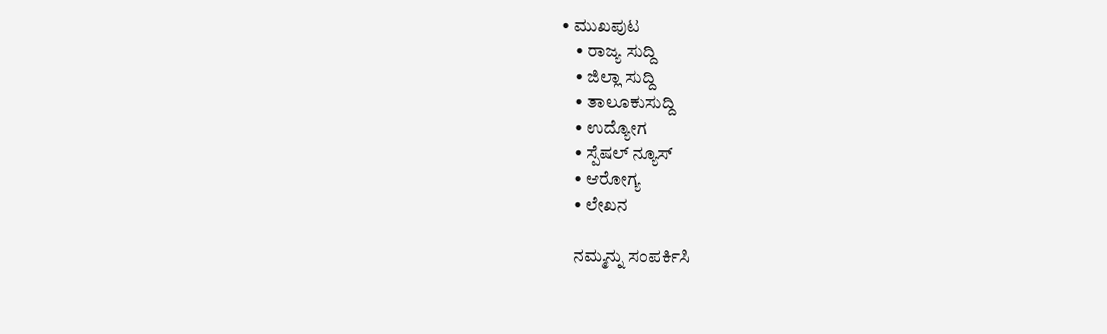• ಮುಖಪುಟ
    • ರಾಜ್ಯ ಸುದ್ದಿ
    • ಜಿಲ್ಲಾ ಸುದ್ದಿ
    • ತಾಲೂಕುಸುದ್ದಿ
    • ಉದ್ಯೋಗ
    • ಸ್ಪೆಷಲ್ ನ್ಯೂಸ್
    • ಆರೋಗ್ಯ
    • ಲೇಖನ

    ನಮ್ಮನ್ನು ಸಂಪರ್ಕಿಸಿ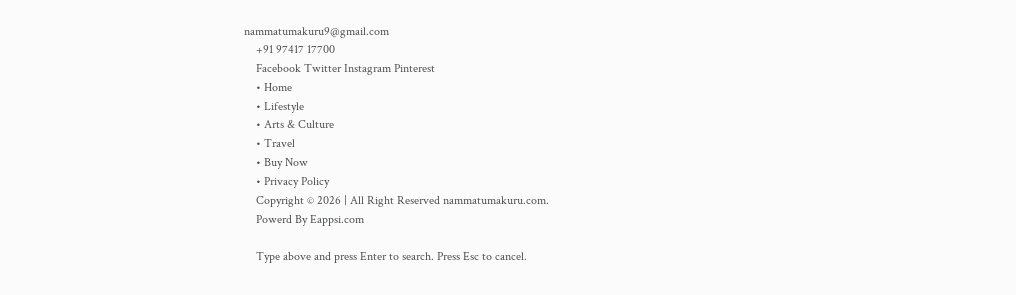nammatumakuru9@gmail.com
    +91 97417 17700
    Facebook Twitter Instagram Pinterest
    • Home
    • Lifestyle
    • Arts & Culture
    • Travel
    • Buy Now
    • Privacy Policy
    Copyright © 2026 | All Right Reserved nammatumakuru.com.
    Powerd By Eappsi.com

    Type above and press Enter to search. Press Esc to cancel.